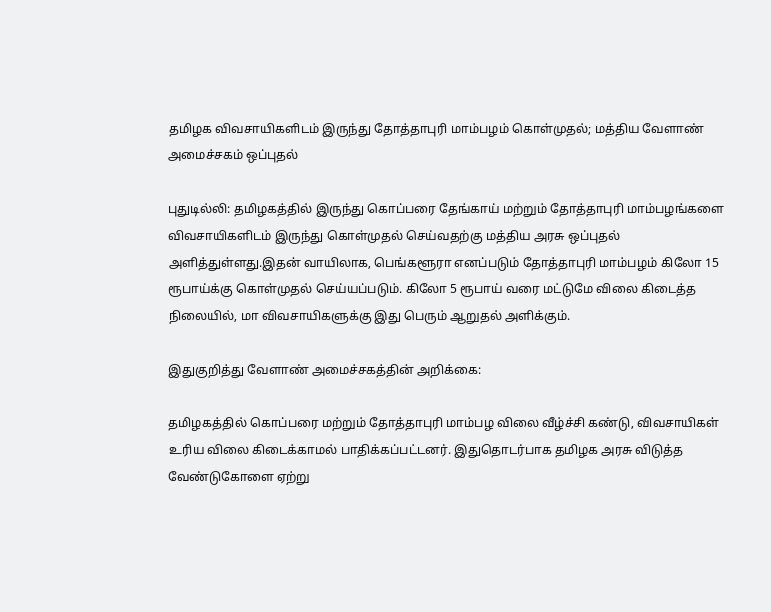தமிழக விவசாயிகளிடம் இருந்து தோத்தாபுரி மாம்பழம் கொள்முதல்; மத்திய வேளாண் அமைச்சகம் ஒப்புதல்

புதுடில்லி: தமிழகத்தில் இருந்து கொப்பரை தேங்காய் மற்றும் தோத்தாபுரி மாம்பழங்களை விவசாயிகளிடம் இருந்து கொள்முதல் செய்வதற்கு மத்திய அரசு ஒப்புதல் அளித்துள்ளது.இதன் வாயிலாக, பெங்களூரா எனப்படும் தோத்தாபுரி மாம்பழம் கிலோ 15 ரூபாய்க்கு கொள்முதல் செய்யப்படும். கிலோ 5 ரூபாய் வரை மட்டுமே விலை கிடைத்த நிலையில், மா விவசாயிகளுக்கு இது பெரும் ஆறுதல் அளிக்கும்.

இதுகுறித்து வேளாண் அமைச்சகத்தின் அறிக்கை:

தமிழகத்தில் கொப்பரை மற்றும் தோத்தாபுரி மாம்பழ விலை வீழ்ச்சி கண்டு, விவசாயிகள் உரிய விலை கிடைக்காமல் பாதிக்கப்பட்டனர். இதுதொடர்பாக தமிழக அரசு விடுத்த வேண்டுகோளை ஏற்று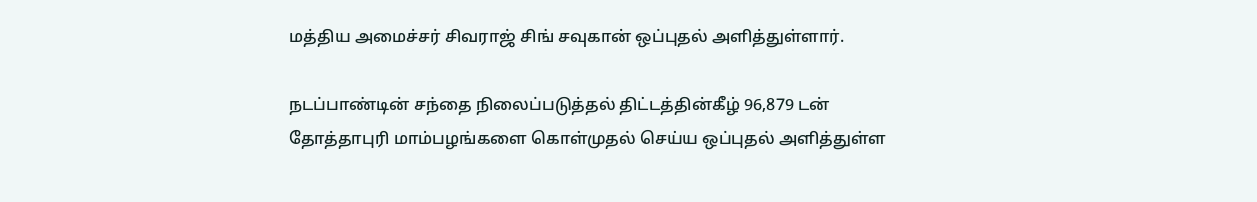மத்திய அமைச்சர் சிவராஜ் சிங் சவுகான் ஒப்புதல் அளித்துள்ளார்.

நடப்பாண்டின் சந்தை நிலைப்படுத்தல் திட்டத்தின்கீழ் 96,879 டன் தோத்தாபுரி மாம்பழங்களை கொள்முதல் செய்ய ஒப்புதல் அளித்துள்ள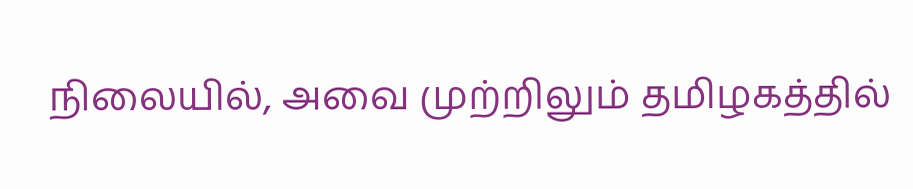நிலையில், அவை முற்றிலும் தமிழகத்தில்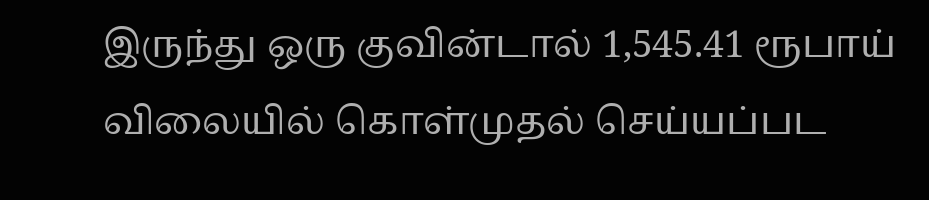இருந்து ஒரு குவின்டால் 1,545.41 ரூபாய் விலையில் கொள்முதல் செய்யப்பட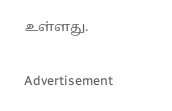உள்ளது.

Advertisement